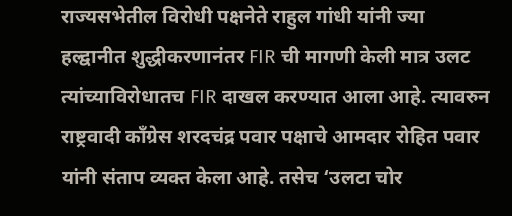राज्यसभेतील विरोधी पक्षनेते राहुल गांधी यांनी ज्या हल्द्वानीत शुद्धीकरणानंतर FIR ची मागणी केली मात्र उलट त्यांच्याविरोधातच FIR दाखल करण्यात आला आहे. त्यावरुन राष्ट्रवादी काँग्रेस शरदचंद्र पवार पक्षाचे आमदार रोहित पवार यांनी संताप व्यक्त केला आहे. तसेच ‘उलटा चोर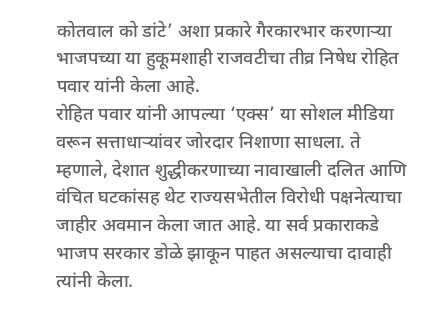कोतवाल को डांटे’ अशा प्रकारे गैरकारभार करणाऱ्या भाजपच्या या हुकूमशाही राजवटीचा तीव्र निषेध रोहित पवार यांनी केला आहे.
रोहित पवार यांनी आपल्या ‘एक्स’ या सोशल मीडिया वरून सत्ताधाऱ्यांवर जोरदार निशाणा साधला. ते म्हणाले, देशात शुद्धीकरणाच्या नावाखाली दलित आणि वंचित घटकांसह थेट राज्यसभेतील विरोधी पक्षनेत्याचा जाहीर अवमान केला जात आहे. या सर्व प्रकाराकडे भाजप सरकार डोळे झाकून पाहत असल्याचा दावाही त्यांनी केला.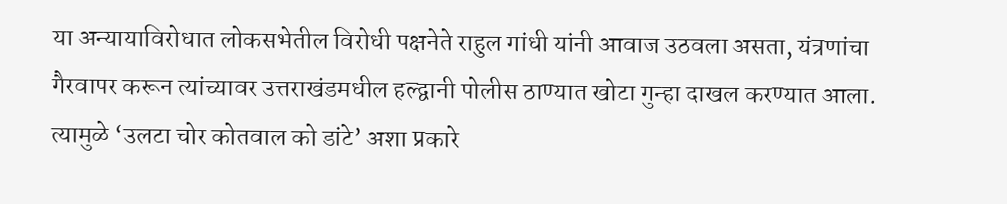या अन्यायाविरोधात लोकसभेतील विरोधी पक्षनेते राहुल गांधी यांनी आवाज उठवला असता, यंत्रणांचा गैरवापर करून त्यांच्यावर उत्तराखंडमधील हल्द्वानी पोलीस ठाण्यात खोटा गुन्हा दाखल करण्यात आला. त्यामुळे ‘उलटा चोर कोतवाल को डांटे’ अशा प्रकारे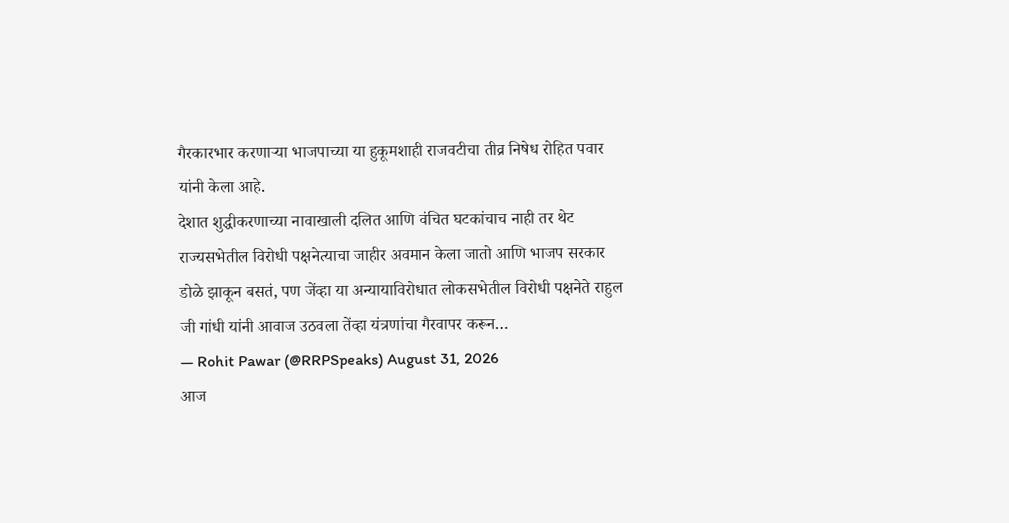गैरकारभार करणाऱ्या भाजपाच्या या हुकूमशाही राजवटीचा तीव्र निषेध रोहित पवार यांनी केला आहे.
देशात शुद्धीकरणाच्या नावाखाली दलित आणि वंचित घटकांचाच नाही तर थेट राज्यसभेतील विरोधी पक्षनेत्याचा जाहीर अवमान केला जातो आणि भाजप सरकार डोळे झाकून बसतं, पण जेंव्हा या अन्यायाविरोधात लोकसभेतील विरोधी पक्षनेते राहुल जी गांधी यांनी आवाज उठवला तेंव्हा यंत्रणांचा गैरवापर करून…
— Rohit Pawar (@RRPSpeaks) August 31, 2026
आज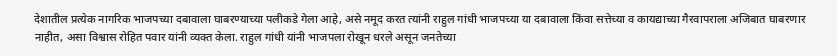देशातील प्रत्येक नागरिक भाजपच्या दबावाला घाबरण्याच्या पलीकडे गेला आहे, असे नमूद करत त्यांनी राहुल गांधी भाजपच्या या दबावाला किंवा सत्तेच्या व कायद्याच्या गैरवापराला अजिबात घाबरणार नाहीत, असा विश्वास रोहित पवार यांनी व्यक्त केला. राहुल गांधी यांनी भाजपला रोखून धरले असून जनतेच्या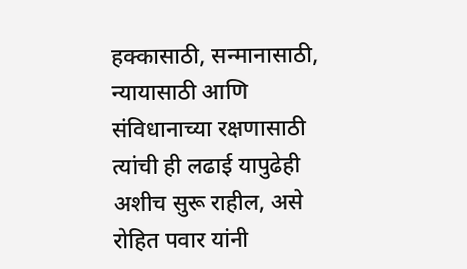हक्कासाठी, सन्मानासाठी, न्यायासाठी आणि संविधानाच्या रक्षणासाठी त्यांची ही लढाई यापुढेही अशीच सुरू राहील, असे रोहित पवार यांनी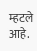म्हटले आहे.